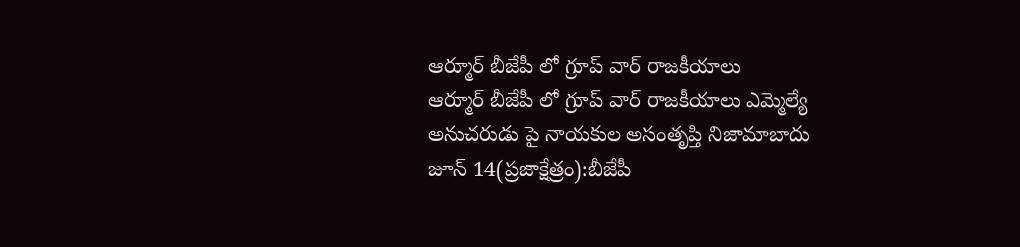ఆర్మూర్ బీజేపీ లో గ్రూప్ వార్ రాజకీయాలు
ఆర్మూర్ బీజేపీ లో గ్రూప్ వార్ రాజకీయాలు ఎమ్మెల్యే అనుచరుడు పై నాయకుల అసంతృప్తి నిజామాబాదు జూన్ 14(ప్రజాక్షేత్రం):బీజేపీ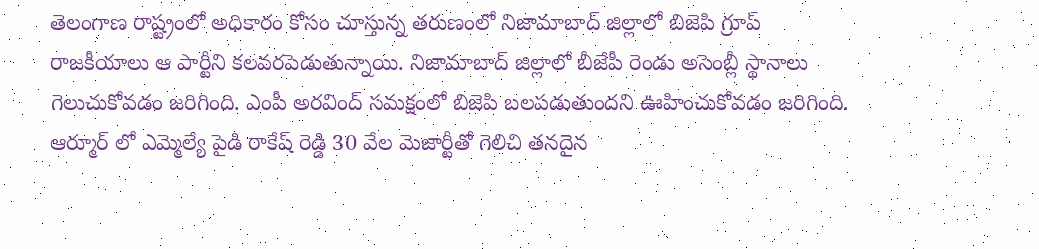తెలంగాణ రాష్ట్రంలో అధికారం కోసం చూస్తున్న తరుణంలో నిజామాబాద్ జిల్లాలో బిజెపి గ్రూప్ రాజకీయాలు ఆ పార్టీని కలవరపెడుతున్నాయి. నిజామాబాద్ జిల్లాలో బీజేపీ రెండు అసెంబ్లీ స్థానాలు గెలుచుకోవడం జరిగింది. ఎంపీ అరవింద్ సమక్షంలో బిజెపి బలపడుతుందని ఊహించుకోవడం జరిగింది. ఆర్మూర్ లో ఎమ్మెల్యే పైడి రాకేష్ రెడ్డి 30 వేల మెజార్టీతో గెలిచి తనదైన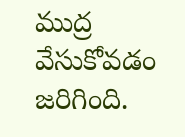ముద్ర వేసుకోవడం జరిగింది.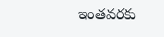ఇంతవరకు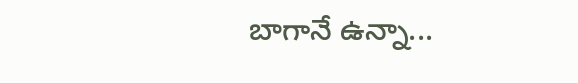బాగానే ఉన్నా...